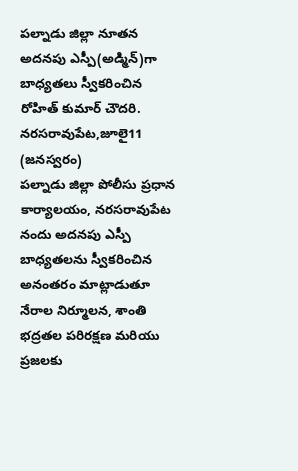పల్నాడు జిల్లా నూతన అదనపు ఎస్పీ(అడ్మిన్)గా బాధ్యతలు స్వీకరించిన రోహిత్ కుమార్ చౌదరి.
నరసరావుపేట,జూలై11 (జనస్వరం)
పల్నాడు జిల్లా పోలీసు ప్రధాన కార్యాలయం, నరసరావుపేట నందు అదనపు ఎస్పీ బాధ్యతలను స్వీకరించిన అనంతరం మాట్లాడుతూ నేరాల నిర్మూలన, శాంతి భద్రతల పరిరక్షణ మరియు ప్రజలకు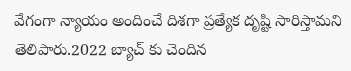వేగంగా న్యాయం అందించే దిశగా ప్రత్యేక దృష్టి సారిస్తామని తెలిపారు.2022 బ్యాచ్ కు చెందిన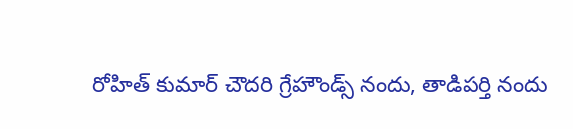రోహిత్ కుమార్ చౌదరి గ్రేహౌండ్స్ నందు, తాడిపర్తి నందు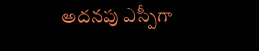అదనపు ఎస్పీగా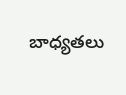బాధ్యతలు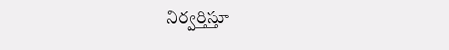నిర్వర్తిస్తూ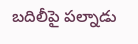బదిలీపై పల్నాడు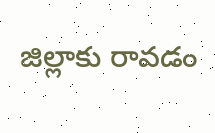జిల్లాకు రావడం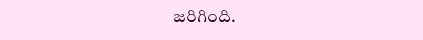జరిగింది.